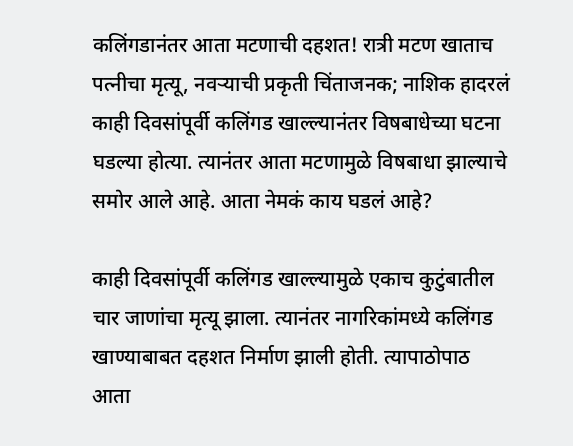कलिंगडानंतर आता मटणाची दहशत! रात्री मटण खाताच पत्नीचा मृत्यू, नवऱ्याची प्रकृती चिंताजनक; नाशिक हादरलं
काही दिवसांपूर्वी कलिंगड खाल्ल्यानंतर विषबाधेच्या घटना घडल्या होत्या. त्यानंतर आता मटणामुळे विषबाधा झाल्याचे समोर आले आहे. आता नेमकं काय घडलं आहे?

काही दिवसांपूर्वी कलिंगड खाल्ल्यामुळे एकाच कुटुंबातील चार जाणांचा मृत्यू झाला. त्यानंतर नागरिकांमध्ये कलिंगड खाण्याबाबत दहशत निर्माण झाली होती. त्यापाठोपाठ आता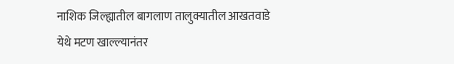नाशिक जिल्ह्यातील बागलाण तालुक्यातील आखतवाडे येथे मटण खाल्ल्यानंतर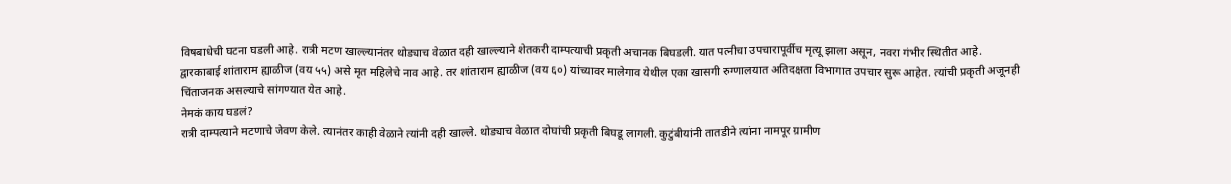विषबाधेची घटना घडली आहे. रात्री मटण खाल्ल्यानंतर थोड्याच वेळात दही खाल्ल्याने शेतकरी दाम्पत्याची प्रकृती अचानक बिघडली. यात पत्नीचा उपचारापूर्वीच मृत्यू झाला असून, नवरा गंभीर स्थितीत आहे.
द्वारकाबाई शांताराम ह्याळीज (वय ५५) असे मृत महिलेचे नाव आहे. तर शांताराम ह्याळीज (वय ६०) यांच्यावर मालेगाव येथील एका खासगी रुग्णालयात अतिदक्षता विभागात उपचार सुरू आहेत. त्यांची प्रकृती अजूनही चिंताजनक असल्याचे सांगण्यात येत आहे.
नेमकं काय घडलं?
रात्री दाम्पत्याने मटणाचे जेवण केले. त्यानंतर काही वेळाने त्यांनी दही खाल्ले. थोड्याच वेळात दोघांची प्रकृती बिघडू लागली. कुटुंबीयांनी तातडीने त्यांना नामपूर ग्रामीण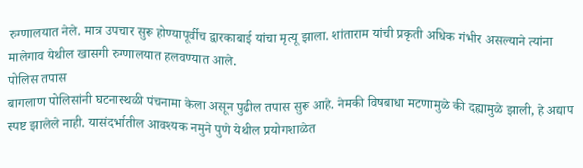रुग्णालयात नेले. मात्र उपचार सुरू होण्यापूर्वीच द्वारकाबाई यांचा मृत्यू झाला. शांताराम यांची प्रकृती अधिक गंभीर असल्याने त्यांना मालेगाव येथील खासगी रुग्णालयात हलवण्यात आले.
पोलिस तपास
बागलाण पोलिसांनी घटनास्थळी पंचनामा केला असून पुढील तपास सुरू आहे. नेमकी विषबाधा मटणामुळे की दह्यामुळे झाली, हे अद्याप स्पष्ट झालेले नाही. यासंदर्भातील आवश्यक नमुने पुणे येथील प्रयोगशाळेत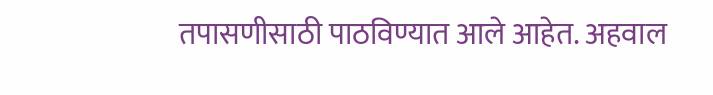तपासणीसाठी पाठविण्यात आले आहेत. अहवाल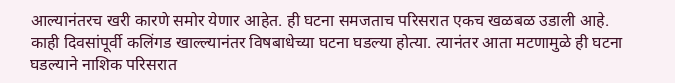आल्यानंतरच खरी कारणे समोर येणार आहेत. ही घटना समजताच परिसरात एकच खळबळ उडाली आहे. काही दिवसांपूर्वी कलिंगड खाल्ल्यानंतर विषबाधेच्या घटना घडल्या होत्या. त्यानंतर आता मटणामुळे ही घटना घडल्याने नाशिक परिसरात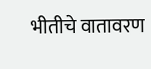भीतीचे वातावरण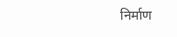निर्माण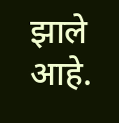झाले आहे.